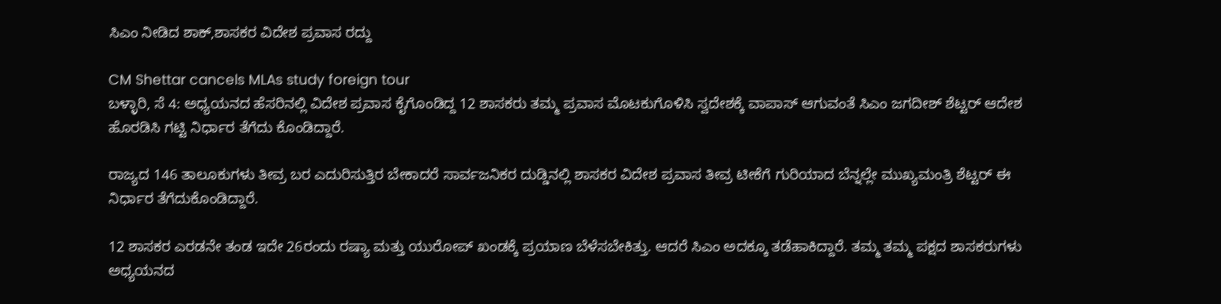ಸಿಎಂ ನೀಡಿದ ಶಾಕ್,ಶಾಸಕರ ವಿದೇಶ ಪ್ರವಾಸ ರದ್ದು

CM Shettar cancels MLAs study foreign tour
ಬಳ್ಳಾರಿ, ಸೆ 4: ಅಧ್ಯಯನದ ಹೆಸರಿನಲ್ಲಿ ವಿದೇಶ ಪ್ರವಾಸ ಕೈಗೊಂಡಿದ್ದ 12 ಶಾಸಕರು ತಮ್ಮ ಪ್ರವಾಸ ಮೊಟಕುಗೊಳಿಸಿ ಸ್ವದೇಶಕ್ಕೆ ವಾಪಾಸ್ ಆಗುವಂತೆ ಸಿಎಂ ಜಗದೀಶ್ ಶೆಟ್ಟರ್ ಆದೇಶ ಹೊರಡಿಸಿ ಗಟ್ಟಿ ನಿರ್ಧಾರ ತೆಗೆದು ಕೊಂಡಿದ್ದಾರೆ.

ರಾಜ್ಯದ 146 ತಾಲೂಕುಗಳು ತೀವ್ರ ಬರ ಎದುರಿಸುತ್ತಿರ ಬೇಕಾದರೆ ಸಾರ್ವಜನಿಕರ ದುಡ್ಡಿನಲ್ಲಿ ಶಾಸಕರ ವಿದೇಶ ಪ್ರವಾಸ ತೀವ್ರ ಟೀಕೆಗೆ ಗುರಿಯಾದ ಬೆನ್ನಲ್ಲೇ ಮುಖ್ಯಮಂತ್ರಿ ಶೆಟ್ಟರ್ ಈ ನಿರ್ಧಾರ ತೆಗೆದುಕೊಂಡಿದ್ದಾರೆ.

12 ಶಾಸಕರ ಎರಡನೇ ತಂಡ ಇದೇ 26ರಂದು ರಷ್ಯಾ ಮತ್ತು ಯುರೋಪ್ ಖಂಡಕ್ಕೆ ಪ್ರಯಾಣ ಬೆಳೆಸಬೇಕಿತ್ತು. ಆದರೆ ಸಿಎಂ ಅದಕ್ಕೂ ತಡೆಹಾಕಿದ್ದಾರೆ. ತಮ್ಮ ತಮ್ಮ ಪಕ್ಷದ ಶಾಸಕರುಗಳು ಅಧ್ಯಯನದ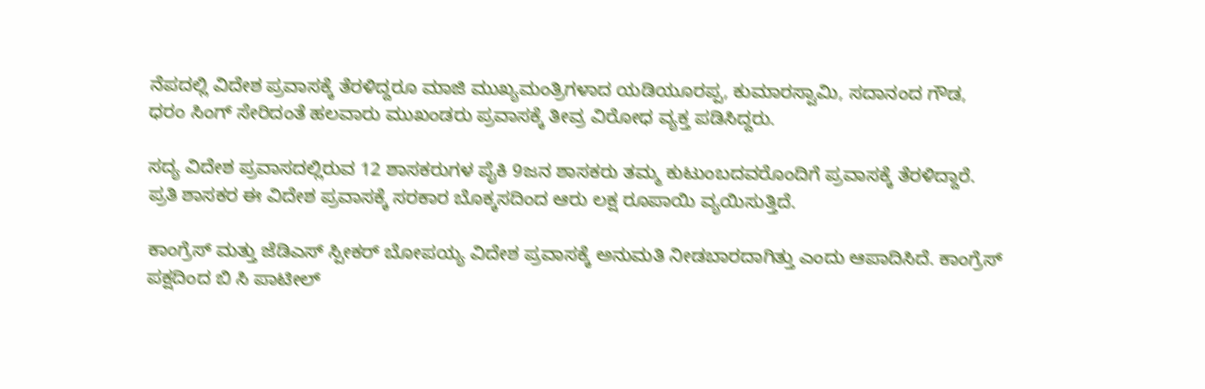ನೆಪದಲ್ಲಿ ವಿದೇಶ ಪ್ರವಾಸಕ್ಕೆ ತೆರಳಿದ್ದರೂ ಮಾಜಿ ಮುಖ್ಯಮಂತ್ರಿಗಳಾದ ಯಡಿಯೂರಪ್ಪ, ಕುಮಾರಸ್ವಾಮಿ, ಸದಾನಂದ ಗೌಡ, ಧರಂ ಸಿಂಗ್ ಸೇರಿದಂತೆ ಹಲವಾರು ಮುಖಂಡರು ಪ್ರವಾಸಕ್ಕೆ ತೀವ್ರ ವಿರೋಧ ವ್ಯಕ್ತ ಪಡಿಸಿದ್ದರು.

ಸದ್ಯ ವಿದೇಶ ಪ್ರವಾಸದಲ್ಲಿರುವ 12 ಶಾಸಕರುಗಳ ಪೈಕಿ 9ಜನ ಶಾಸಕರು ತಮ್ಮ ಕುಟುಂಬದವರೊಂದಿಗೆ ಪ್ರವಾಸಕ್ಕೆ ತೆರಳಿದ್ದಾರೆ. ಪ್ರತಿ ಶಾಸಕರ ಈ ವಿದೇಶ ಪ್ರವಾಸಕ್ಕೆ ಸರಕಾರ ಬೊಕ್ಕಸದಿಂದ ಆರು ಲಕ್ಷ ರೂಪಾಯಿ ವ್ಯಯಿಸುತ್ತಿದೆ.

ಕಾಂಗ್ರೆಸ್ ಮತ್ತು ಜೆಡಿಎಸ್ ಸ್ಪೀಕರ್ ಬೋಪಯ್ಯ ವಿದೇಶ ಪ್ರವಾಸಕ್ಕೆ ಅನುಮತಿ ನೀಡಬಾರದಾಗಿತ್ತು ಎಂದು ಆಪಾದಿಸಿದೆ. ಕಾಂಗ್ರೆಸ್ ಪಕ್ಷದಿಂದ ಬಿ ಸಿ ಪಾಟೀಲ್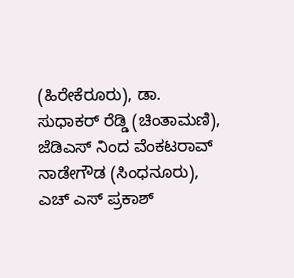(ಹಿರೇಕೆರೂರು), ಡಾ. ಸುಧಾಕರ್ ರೆಡ್ಡಿ (ಚಿಂತಾಮಣಿ), ಜೆಡಿಎಸ್ ನಿಂದ ವೆಂಕಟರಾವ್ ನಾಡೇಗೌಡ (ಸಿಂಧನೂರು), ಎಚ್ ಎಸ್ ಪ್ರಕಾಶ್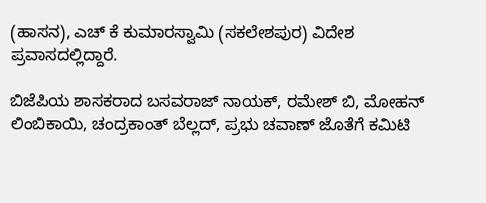(ಹಾಸನ), ಎಚ್ ಕೆ ಕುಮಾರಸ್ವಾಮಿ (ಸಕಲೇಶಪುರ) ವಿದೇಶ ಪ್ರವಾಸದಲ್ಲಿದ್ದಾರೆ.

ಬಿಜೆಪಿಯ ಶಾಸಕರಾದ ಬಸವರಾಜ್ ನಾಯಕ್, ರಮೇಶ್ ಬಿ, ಮೋಹನ್ ಲಿಂಬಿಕಾಯಿ, ಚಂದ್ರಕಾಂತ್ ಬೆಲ್ಲದ್, ಪ್ರಭು ಚವಾಣ್ ಜೊತೆಗೆ ಕಮಿಟಿ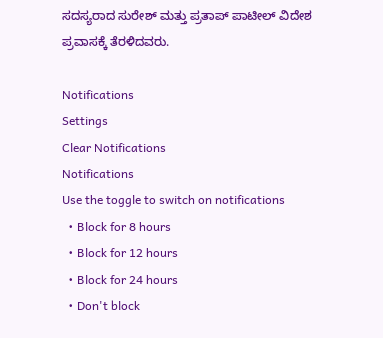ಸದಸ್ಯರಾದ ಸುರೇಶ್ ಮತ್ತು ಪ್ರತಾಪ್ ಪಾಟೀಲ್ ವಿದೇಶ ಪ್ರವಾಸಕ್ಕೆ ತೆರಳಿದವರು.

Notifications
Settings
Clear Notifications
Notifications
Use the toggle to switch on notifications
  • Block for 8 hours
  • Block for 12 hours
  • Block for 24 hours
  • Don't block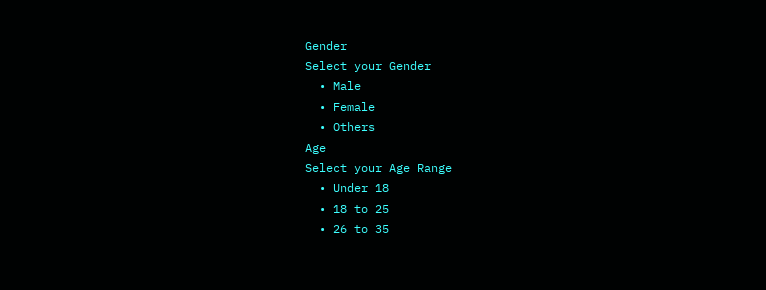Gender
Select your Gender
  • Male
  • Female
  • Others
Age
Select your Age Range
  • Under 18
  • 18 to 25
  • 26 to 35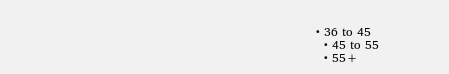• 36 to 45
  • 45 to 55
  • 55+